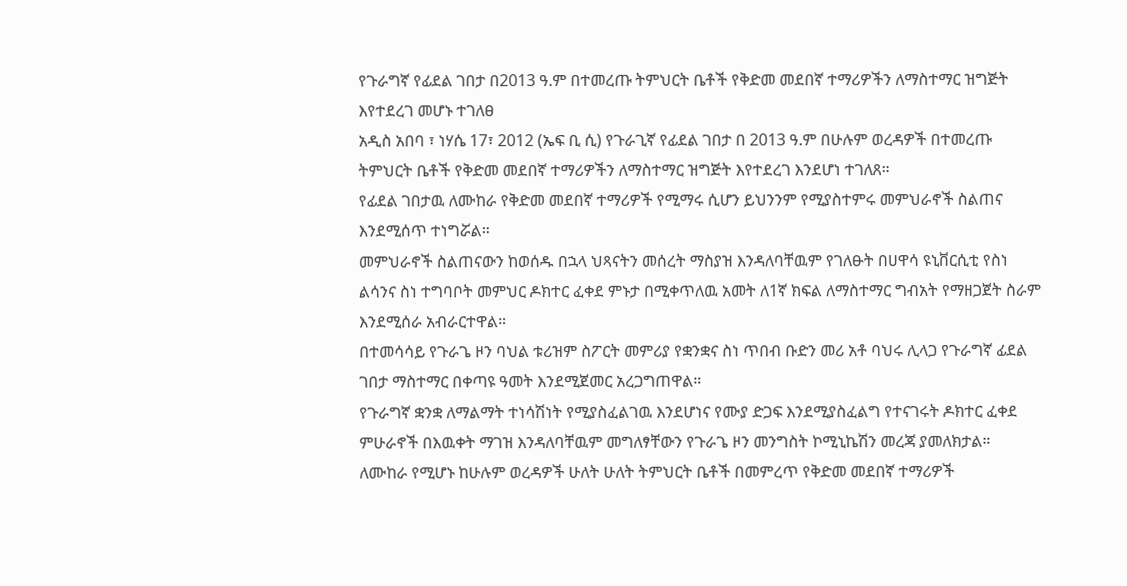የጉራግኛ የፊደል ገበታ በ2013 ዓ.ም በተመረጡ ትምህርት ቤቶች የቅድመ መደበኛ ተማሪዎችን ለማስተማር ዝግጅት እየተደረገ መሆኑ ተገለፀ
አዲስ አበባ ፣ ነሃሴ 17፣ 2012 (ኤፍ ቢ ሲ) የጉራጊኛ የፊደል ገበታ በ 2013 ዓ.ም በሁሉም ወረዳዎች በተመረጡ ትምህርት ቤቶች የቅድመ መደበኛ ተማሪዎችን ለማስተማር ዝግጅት እየተደረገ እንደሆነ ተገለጸ።
የፊደል ገበታዉ ለሙከራ የቅድመ መደበኛ ተማሪዎች የሚማሩ ሲሆን ይህንንም የሚያስተምሩ መምህራኖች ስልጠና እንደሚሰጥ ተነግሯል።
መምህራኖች ስልጠናውን ከወሰዱ በኋላ ህጻናትን መሰረት ማስያዝ እንዳለባቸዉም የገለፁት በሀዋሳ ዩኒቨርሲቲ የስነ ልሳንና ስነ ተግባቦት መምህር ዶክተር ፈቀደ ምኑታ በሚቀጥለዉ አመት ለ1ኛ ክፍል ለማስተማር ግብአት የማዘጋጀት ስራም እንደሚሰራ አብራርተዋል።
በተመሳሳይ የጉራጌ ዞን ባህል ቱሪዝም ስፖርት መምሪያ የቋንቋና ስነ ጥበብ ቡድን መሪ አቶ ባህሩ ሊላጋ የጉራግኛ ፊደል ገበታ ማስተማር በቀጣዩ ዓመት እንደሚጀመር አረጋግጠዋል።
የጉራግኛ ቋንቋ ለማልማት ተነሳሽነት የሚያስፈልገዉ እንደሆነና የሙያ ድጋፍ እንደሚያስፈልግ የተናገሩት ዶክተር ፈቀደ ምሁራኖች በእዉቀት ማገዝ እንዳለባቸዉም መግለፃቸውን የጉራጌ ዞን መንግስት ኮሚኒኬሽን መረጃ ያመለክታል።
ለሙከራ የሚሆኑ ከሁሉም ወረዳዎች ሁለት ሁለት ትምህርት ቤቶች በመምረጥ የቅድመ መደበኛ ተማሪዎች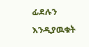ፊደሉን እንዲያዉቁት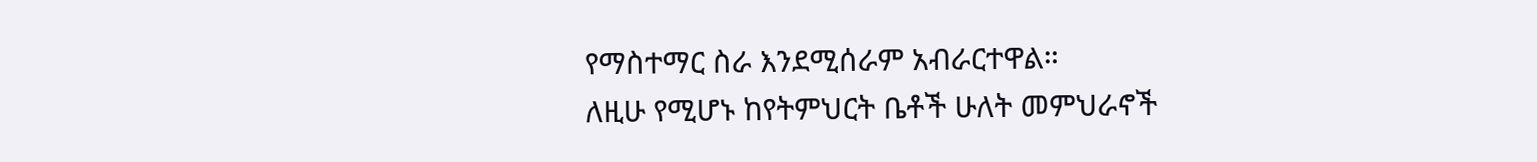የማስተማር ስራ እንደሚሰራም አብራርተዋል።
ለዚሁ የሚሆኑ ከየትምህርት ቤቶች ሁለት መምህራኖች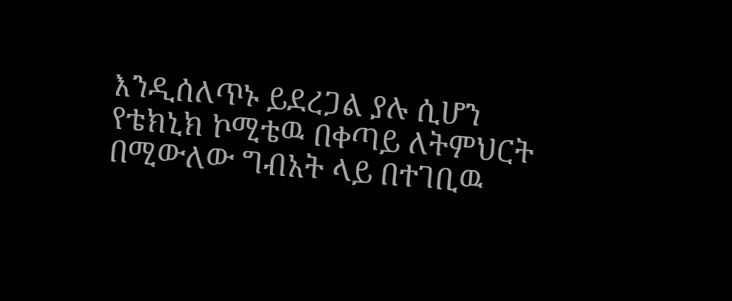እንዲሰለጥኑ ይደረጋል ያሉ ሲሆን የቴክኒክ ኮሚቴዉ በቀጣይ ለትምህርት በሚውለው ግብአት ላይ በተገቢዉ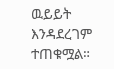ዉይይት እንዳደረገም ተጠቁሟል።